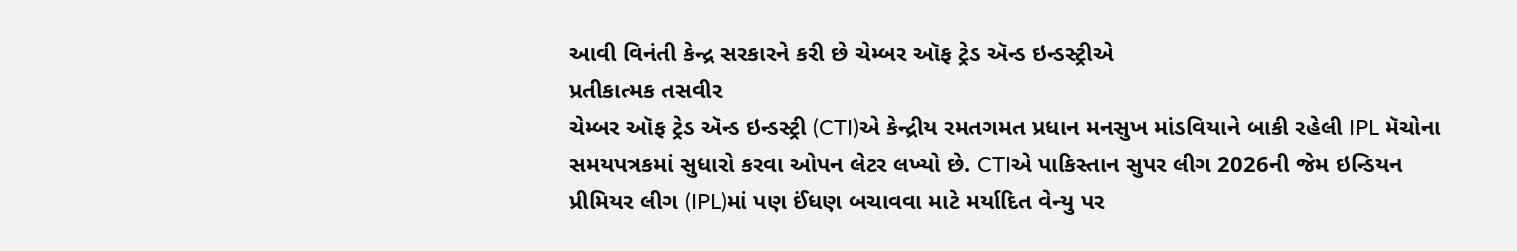આવી વિનંતી કેન્દ્ર સરકારને કરી છે ચેમ્બર ઑફ ટ્રેડ ઍન્ડ ઇન્ડસ્ટ્રીએ
પ્રતીકાત્મક તસવીર
ચેમ્બર ઑફ ટ્રેડ ઍન્ડ ઇન્ડસ્ટ્રી (CTI)એ કેન્દ્રીય રમતગમત પ્રધાન મનસુખ માંડવિયાને બાકી રહેલી IPL મૅચોના સમયપત્રકમાં સુધારો કરવા ઓપન લેટર લખ્યો છે. CTIએ પાકિસ્તાન સુપર લીગ 2026ની જેમ ઇન્ડિયન પ્રીમિયર લીગ (IPL)માં પણ ઈંધણ બચાવવા માટે મર્યાદિત વેન્યુ પર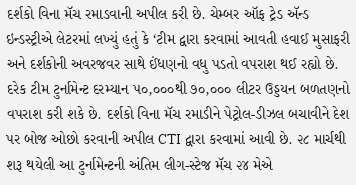દર્શકો વિના મૅચ રમાડવાની અપીલ કરી છે. ચેમ્બર ઑફ ટ્રેડ ઍન્ડ ઇન્ડસ્ટ્રીએ લેટરમાં લખ્યું હતું કે ‘ટીમ દ્વારા કરવામાં આવતી હવાઈ મુસાફરી અને દર્શકોની અવરજવર સાથે ઈંધણનો વધુ પડતો વપરાશ થઈ રહ્યો છે. દરેક ટીમ ટુર્નામેન્ટ દરમ્યાન ૫૦,૦૦૦થી ૭૦,૦૦૦ લીટર ઉડ્ડયન બળતણનો વપરાશ કરી શકે છે. દર્શકો વિના મૅચ રમાડીને પેટ્રોલ-ડીઝલ બચાવીને દેશ પર બોજ ઓછો કરવાની અપીલ CTI દ્વારા કરવામાં આવી છે. ૨૮ માર્ચથી શરૂ થયેલી આ ટુર્નામેન્ટની અંતિમ લીગ-સ્ટેજ મૅચ ૨૪ મેએ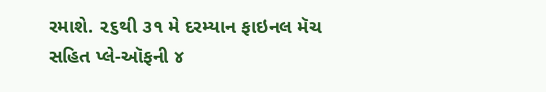રમાશે. ૨૬થી ૩૧ મે દરમ્યાન ફાઇનલ મૅચ સહિત પ્લે-ઑફની ૪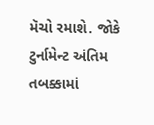મૅચો રમાશે. જોકે ટુર્નામેન્ટ અંતિમ તબક્કામાં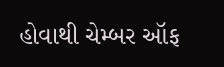હોવાથી ચેમ્બર ઑફ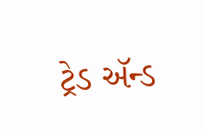ટ્રેડ ઍન્ડ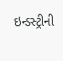ઇન્ડસ્ટ્રીની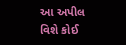આ અપીલ વિશે કોઈ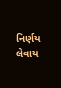નિર્ણય લેવાય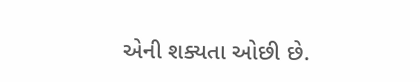એની શક્યતા ઓછી છે.